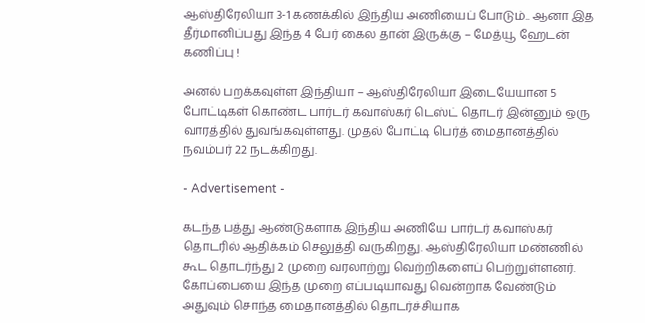ஆஸ்திரேலியா 3-1 கணக்கில் இந்திய அணியைப் போடும்.. ஆனா இத தீர்மானிப்பது இந்த 4 பேர் கைல தான் இருக்கு – மேத்யூ ஹேடன் கணிப்பு !

அனல் பறக்கவுள்ள இந்தியா – ஆஸ்திரேலியா இடையேயான 5 போட்டிகள் கொண்ட பார்டர் கவாஸ்கர் டெஸ்ட் தொடர் இன்னும் ஒரு வாரத்தில் துவங்கவுள்ளது. முதல் போட்டி பெர்த் மைதானத்தில் நவம்பர் 22 நடக்கிறது.

- Advertisement -

கடந்த பத்து ஆண்டுகளாக இந்திய அணியே பார்டர் கவாஸ்கர் தொடரில் ஆதிக்கம் செலுத்தி வருகிறது. ஆஸ்திரேலியா மண்ணில் கூட தொடர்ந்து 2 முறை வரலாற்று வெற்றிகளைப் பெற்றுள்ளனர். கோப்பையை இந்த முறை எப்படியாவது வென்றாக வேண்டும் அதுவும் சொந்த மைதானத்தில் தொடர்ச்சியாக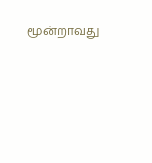மூன்றாவது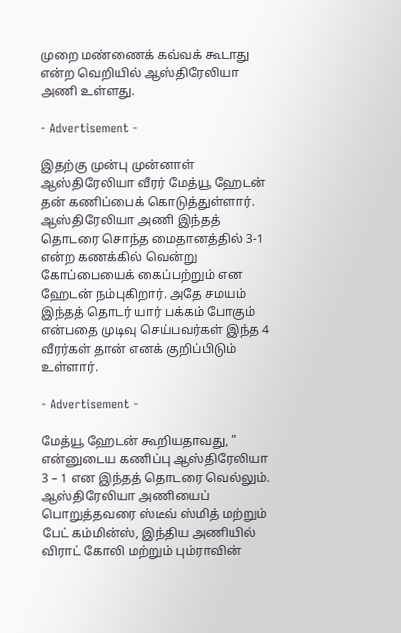முறை மண்ணைக் கவ்வக் கூடாது என்ற வெறியில் ஆஸ்திரேலியா அணி உள்ளது.

- Advertisement -

இதற்கு முன்பு முன்னாள் ஆஸ்திரேலியா வீரர் மேத்யூ ஹேடன் தன் கணிப்பைக் கொடுத்துள்ளார். ஆஸ்திரேலியா அணி இந்தத் தொடரை சொந்த மைதானத்தில் 3-1 என்ற கணக்கில் வென்று கோப்பையைக் கைப்பற்றும் என ஹேடன் நம்புகிறார். அதே சமயம் இந்தத் தொடர் யார் பக்கம் போகும் என்பதை முடிவு செய்பவர்கள் இந்த 4 வீரர்கள் தான் எனக் குறிப்பிடும் உள்ளார்.

- Advertisement -

மேத்யூ ஹேடன் கூறியதாவது, ” என்னுடைய கணிப்பு ஆஸ்திரேலியா 3 – 1 என இந்தத் தொடரை வெல்லும். ஆஸ்திரேலியா அணியைப் பொறுத்தவரை ஸ்டீவ் ஸ்மித் மற்றும் பேட் கம்மின்ஸ், இந்திய அணியில் விராட் கோலி மற்றும் பும்ராவின்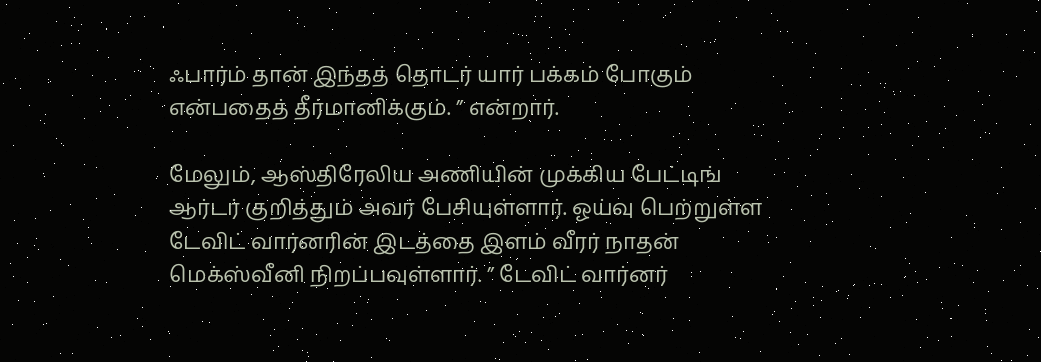ஃபார்ம் தான் இந்தத் தொடர் யார் பக்கம் போகும் என்பதைத் தீர்மானிக்கும். ” என்றார்.

மேலும், ஆஸ்திரேலிய அணியின் முக்கிய பேட்டிங் ஆர்டர் குறித்தும் அவர் பேசியுள்ளார். ஓய்வு பெற்றுள்ள டேவிட் வார்னரின் இடத்தை இளம் வீரர் நாதன் மெக்ஸ்வீனி நிறப்பவுள்ளார். ” டேவிட் வார்னர்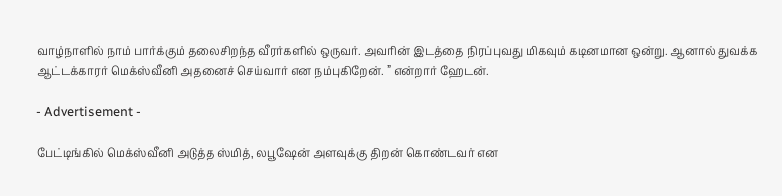வாழ்நாளில் நாம் பார்க்கும் தலைசிறந்த வீரர்களில் ஒருவர். அவரின் இடத்தை நிரப்புவது மிகவும் கடினமான ஒன்று. ஆனால் துவக்க ஆட்டக்காரர் மெக்ஸ்வீனி அதனைச் செய்வார் என நம்புகிறேன். ” என்றார் ஹேடன்.

- Advertisement -

பேட்டிங்கில் மெக்ஸ்வீனி அடுத்த ஸ்மித், லபூஷேன் அளவுக்கு திறன் கொண்டவர் என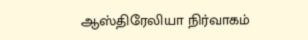ஆஸ்திரேலியா நிர்வாகம்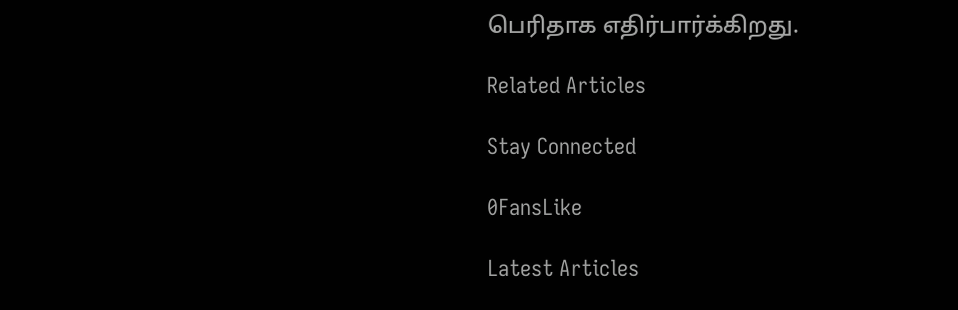பெரிதாக எதிர்பார்க்கிறது.

Related Articles

Stay Connected

0FansLike

Latest Articles